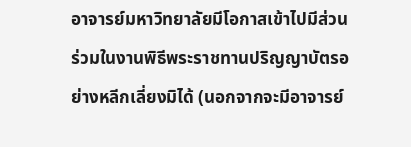อาจารย์มหาวิทยาลัยมีโอกาสเข้าไปมีส่วนร่วมในงานพิธีพระราชทานปริญญาบัตรอย่างหลีกเลี่ยงมิได้ (นอกจากจะมีอาจารย์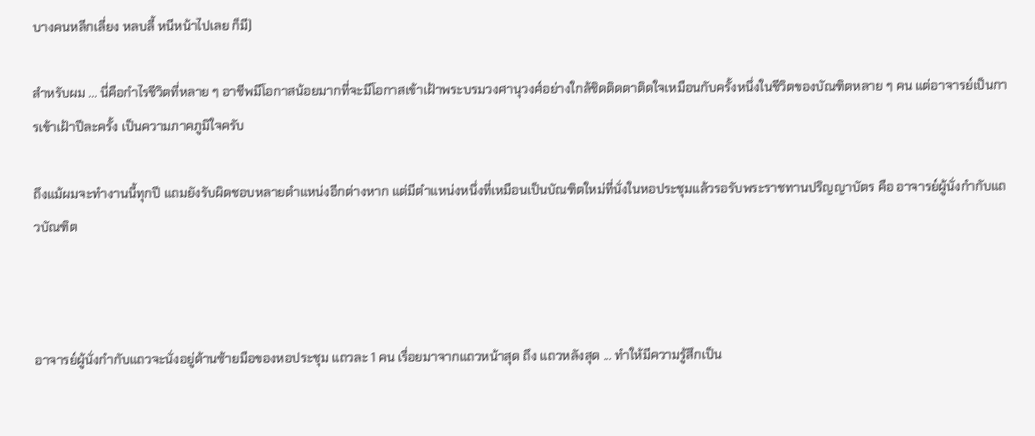บางคนหลีกเลี่ยง หลบลี้ หนีหน้าไปเลย ก็มี)

สำหรับผม ... นี่คือกำไรชีวิตที่หลาย ๆ อาชีพมีโอกาสน้อยมากที่จะมีโอกาสเข้าเฝ้าพระบรมวงศานุวงศ์อย่างใกล้ชิดติดตาติดใจเหมือนกับครั้งหนึ่งในชีวิตของบัณฑิตหลาย ๆ คน แต่อาจารย์เป็นการเข้าเฝ้าปีละครั้ง เป็นความภาคภูมิใจครับ

ถึงแม้ผมจะทำงานนี้ทุกปี แถมยังรับผิดชอบหลายตำแหน่งอีกต่างหาก แต่มีตำแหน่งหนึ่งที่เหมือนเป็นบัณฑิตใหม่ที่นั่งในหอประชุมแล้วรอรับพระราชทานปริญญาบัตร คือ อาจารย์ผู้นั่งกำกับแถวบัณฑิต



อาจารย์ผู้นั่งกำกับแถวจะนั่งอยู่ด้านซ้ายมือของหอประชุม แถวละ 1 คน เรื่อยมาจากแถวหน้าสุด ถึง แถวหลังสุด ... ทำให้มีความรู้สึกเป็น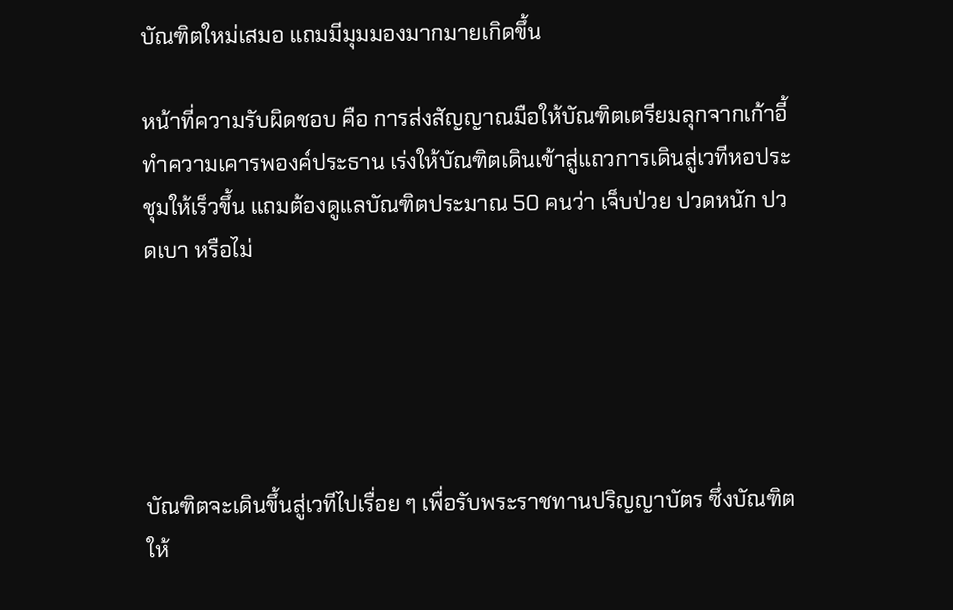บัณฑิตใหม่เสมอ แถมมีมุมมองมากมายเกิดขึ้น

หน้าที่ความรับผิดชอบ คือ การส่งสัญญาณมือให้บัณฑิตเตรียมลุกจากเก้าอี้ ทำความเคารพองค์ประธาน เร่งให้บัณฑิตเดินเข้าสู่แถวการเดินสู่เวทีหอประชุมให้เร็วขึ้น แถมต้องดูแลบัณฑิตประมาณ 50 คนว่า เจ็บป่วย ปวดหนัก ปวดเบา หรือไม่





บัณฑิตจะเดินขึ้นสู่เวทีไปเรื่อย ๆ เพื่อรับพระราชทานปริญญาบัตร ซึ่งบัณฑิตให้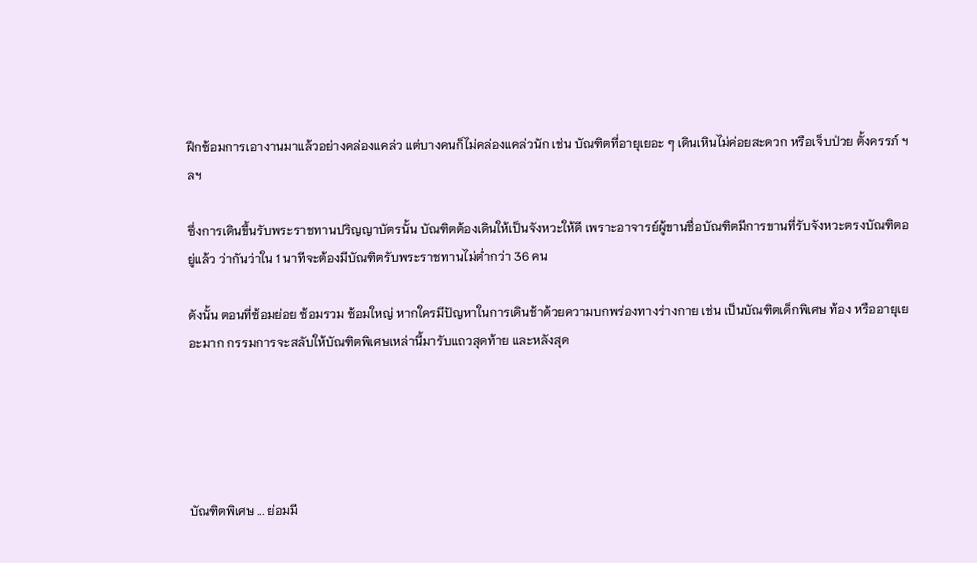ฝึกซ้อมการเอางานมาแล้วอย่างคล่องแคล่ว แต่บางคนก็ไม่คล่องแคล่วนัก เช่น บัณฑิตที่อายุเยอะ ๆ เดินเหินไม่ค่อยสะดวก หรือเจ็บป่วย ตั้งครรภ์ ฯลฯ

ซึ่งการเดินขึ้นรับพระราชทานปริญญาบัตรนั้น บัณฑิตต้องเดินให้เป็นจังหวะให้ดี เพราะอาจารย์ผู้ขานชื่อบัณฑิตมีการขานที่รับจังหวะตรงบัณฑิตอยู่แล้ว ว่ากันว่าใน 1 นาทีจะต้องมีบัณฑิตรับพระราชทานไม่ต่ำกว่า 36 คน

ดังนั้น ตอนที่ซ้อมย่อย ซ้อมรวม ซ้อมใหญ่ หากใครมีปัญหาในการเดินช้าด้วยความบกพร่องทางร่างกาย เช่น เป็นบัณฑิตเด็กพิเศษ ท้อง หรืออายุเยอะมาก กรรมการจะสลับให้บัณฑิตพิเศษเหล่านี้มารับแถวสุดท้าย และหลังสุด





บัณฑิตพิเศษ ... ย่อมมี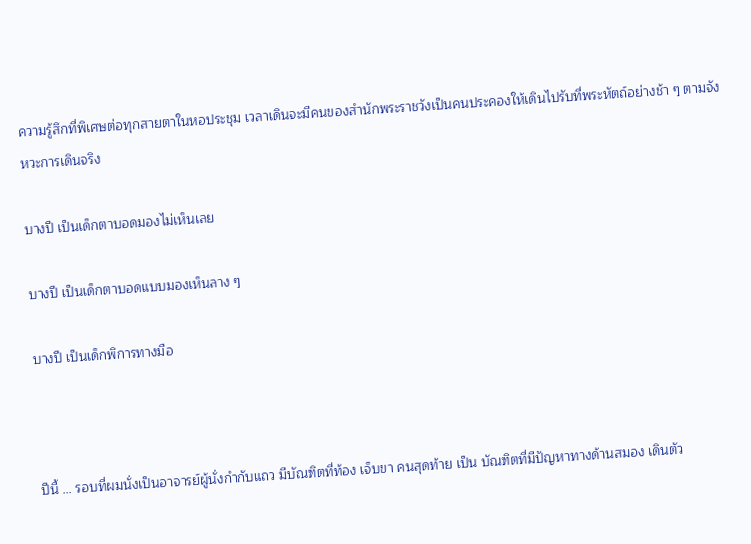ความรู้สึกที่พิเศษต่อทุกสายตาในหอประชุม เวลาเดินจะมีคนของสำนักพระราชวังเป็นคนประคองให้เดินไปรับที่พระหัตถ์อย่างช้า ๆ ตามจังหวะการเดินจริง

บางปี เป็นเด็กตาบอดมองไม่เห็นเลย

บางปี เป็นเด็กตาบอดแบบมองเห็นลาง ๆ

บางปี เป็นเด็กพิการทางมือ



ปีนี้ ... รอบที่ผมนั่งเป็นอาจารย์ผู้นั่งกำกับแถว มีบัณฑิตที่ท้อง เจ็บขา คนสุดท้าย เป็น บัณฑิตที่มีปัญหาทางด้านสมอง เดินตัว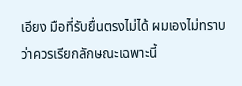เอียง มือที่รับยื่นตรงไม่ได้ ผมเองไม่ทราบว่าควรเรียกลักษณะเฉพาะนี้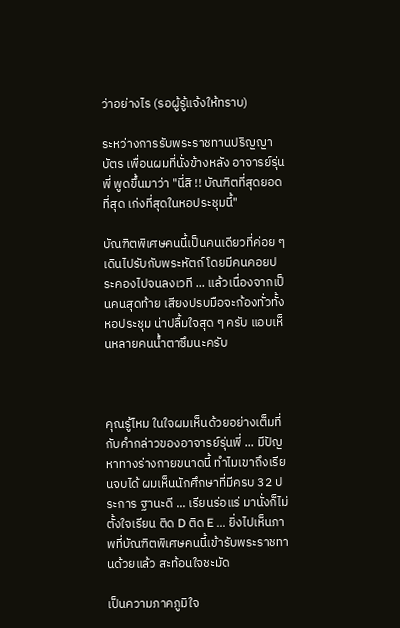ว่าอย่างไร (รอผู้รู้แจ้งให้ทราบ)

ระหว่างการรับพระราชทานปริญญาบัตร เพื่อนผมที่นั่งข้างหลัง อาจารย์รุ่นพี่ พูดขึ้นมาว่า "นี่สิ !! บัณฑิตที่สุดยอดที่สุด เก่งที่สุดในหอประชุมนี้"

บัณฑิตพิเศษคนนี้เป็นคนเดียวที่ค่อย ๆ เดินไปรับกับพระหัตถ์ โดยมีคนคอยประคองไปจนลงเวที ... แล้วเนื่องจากเป็นคนสุดท้าย เสียงปรบมือจะก้องทั่วทั้งหอประชุม น่าปลื้มใจสุด ๆ ครับ แอบเห็นหลายคนน้ำตาซึมนะครับ



คุณรู้ไหม ในใจผมเห็นด้วยอย่างเต็มที่กับคำกล่าวของอาจารย์รุ่นพี่ ... มีปัญหาทางร่างกายขนาดนี้ ทำไมเขาถึงเรียนจบได้ ผมเห็นนักศึกษาที่มีครบ 32 ประการ ฐานะดี ... เรียนร่อแร่ มานั่งก็ไม่ตั้งใจเรียน ติด D ติด E ... ยิ่งไปเห็นภาพที่บัณฑิตพิเศษคนนี้เข้ารับพระราชทานด้วยแล้ว สะท้อนใจชะมัด

เป็นความภาคภูมิใจ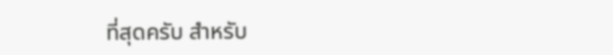ที่สุดครับ สำหรับ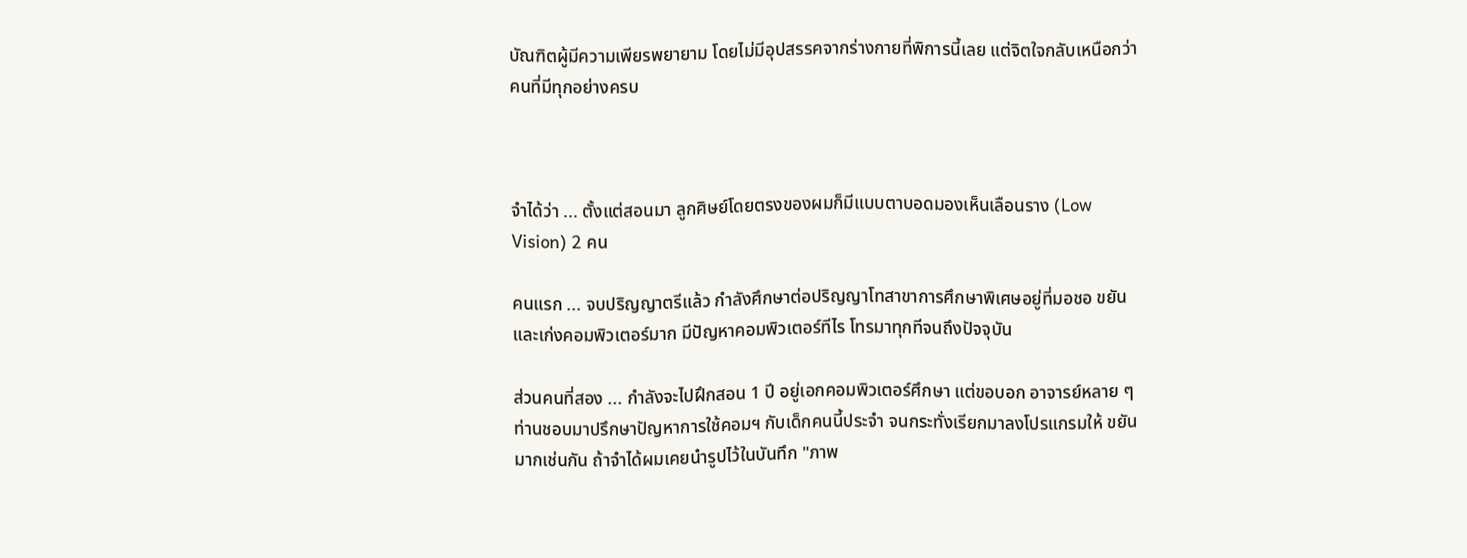บัณฑิตผู้มีความเพียรพยายาม โดยไม่มีอุปสรรคจากร่างกายที่พิการนี้เลย แต่จิตใจกลับเหนือกว่าคนที่มีทุกอย่างครบ



จำได้ว่า ... ตั้งแต่สอนมา ลูกศิษย์โดยตรงของผมก็มีแบบตาบอดมองเห็นเลือนราง (Low Vision) 2 คน

คนแรก ... จบปริญญาตรีแล้ว กำลังศึกษาต่อปริญญาโทสาขาการศึกษาพิเศษอยู่ที่มอชอ ขยันและเก่งคอมพิวเตอร์มาก มีปัญหาคอมพิวเตอร์ทีไร โทรมาทุกทีจนถึงปัจจุบัน

ส่วนคนที่สอง ... กำลังจะไปฝึกสอน 1 ปี อยู่เอกคอมพิวเตอร์ศึกษา แต่ขอบอก อาจารย์หลาย ๆ ท่านชอบมาปรึกษาปัญหาการใช้คอมฯ กับเด็กคนนี้ประจำ จนกระทั่งเรียกมาลงโปรแกรมให้ ขยันมากเช่นกัน ถ้าจำได้ผมเคยนำรูปไว้ในบันทึก "ภาพ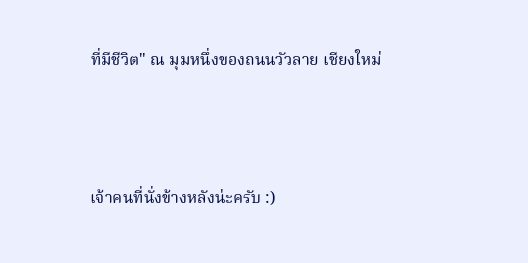ที่มีชีวิต" ณ มุมหนึ่งของถนนวัวลาย เชียงใหม่



เจ้าคนที่นั่งข้างหลังน่ะครับ :)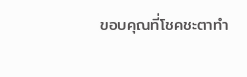ขอบคุณที่โชคชะตาทำ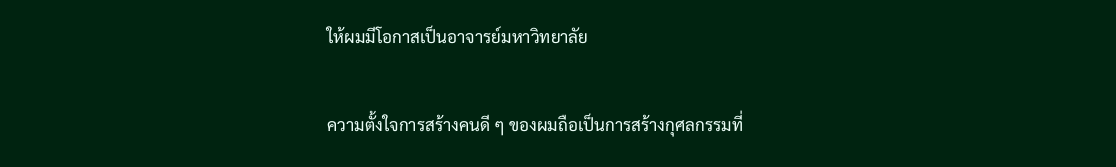ให้ผมมีโอกาสเป็นอาจารย์มหาวิทยาลัย

ความตั้งใจการสร้างคนดี ๆ ของผมถือเป็นการสร้างกุศลกรรมที่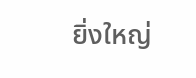ยิ่งใหญ่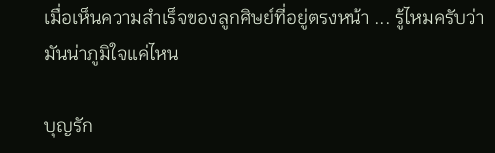เมื่อเห็นความสำเร็จของลูกศิษย์ที่อยู่ตรงหน้า ... รู้ไหมครับว่า มันน่าภูมิใจแค่ไหน

บุญรัก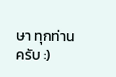ษา ทุกท่านครับ :)